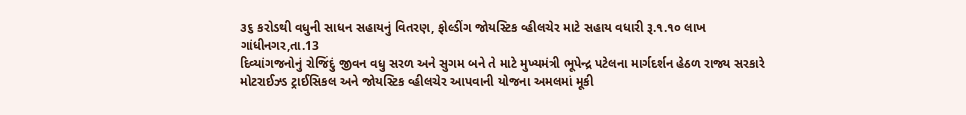૩૬ કરોડથી વધુની સાધન સહાયનું વિતરણ, ફોલ્ડીંગ જોયસ્ટિક વ્હીલચેર માટે સહાય વધારી રૂ.૧.૧૦ લાખ
ગાંધીનગર,તા.13
દિવ્યાંગજનોનું રોજિંદું જીવન વધુ સરળ અને સુગમ બને તે માટે મુખ્યમંત્રી ભૂપેન્દ્ર પટેલના માર્ગદર્શન હેઠળ રાજ્ય સરકારે મોટરાઈઝ્ડ ટ્રાઈસિકલ અને જોયસ્ટિક વ્હીલચેર આપવાની યોજના અમલમાં મૂકી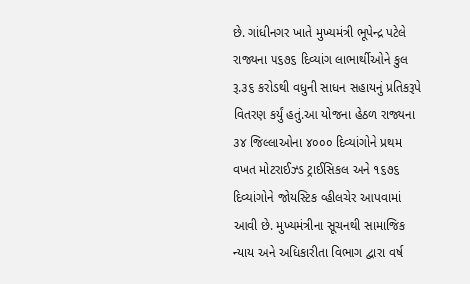છે. ગાંધીનગર ખાતે મુખ્યમંત્રી ભૂપેન્દ્ર પટેલે રાજ્યના ૫૬૭૬ દિવ્યાંગ લાભાર્થીઓને કુલ રૂ.૩૬ કરોડથી વધુની સાધન સહાયનું પ્રતિકરૂપે વિતરણ કર્યું હતું.આ યોજના હેઠળ રાજ્યના ૩૪ જિલ્લાઓના ૪૦૦૦ દિવ્યાંગોને પ્રથમ વખત મોટરાઈઝ્ડ ટ્રાઈસિકલ અને ૧૬૭૬ દિવ્યાંગોને જોયસ્ટિક વ્હીલચેર આપવામાં આવી છે. મુખ્યમંત્રીના સૂચનથી સામાજિક ન્યાય અને અધિકારીતા વિભાગ દ્વારા વર્ષ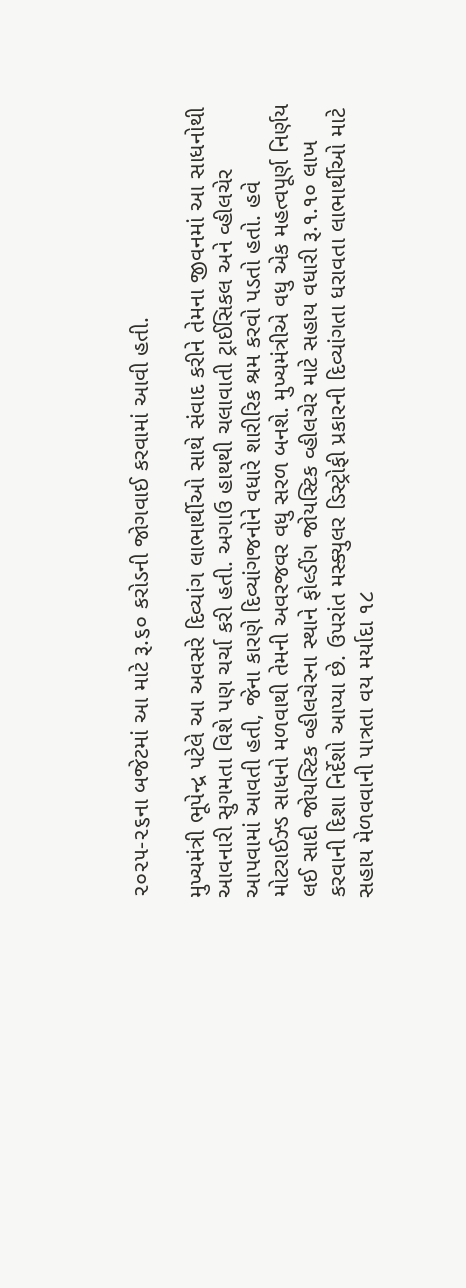૨૦૨૫-૨૬ના બજેટમાં આ માટે રૂ.૬૦ કરોડની જોગવાઈ કરવામાં આવી હતી.

મુખ્યમંત્રી ભૂપેન્દ્ર પટેલે આ અવસરે દિવ્યાંગ લાભાર્થીઓ સાથે સંવાદ કરીને તેમના જીવનમાં આ સાધનોથી આવનારી સુગમતા વિશે પણ ચર્ચા કરી હતી. અગાઉ હાથથી ચલાવાતી ટ્રાઈસિકલ અને વ્હીલચેર આપવામાં આવતી હતી, જેના કારણે દિવ્યાંગજનોને વધારે શારીરિક શ્રમ કરવો પડતો હતો. હવે મોટરાઈઝ્ડ સાધનો મળવાથી તેમની અવરજવર વધુ સરળ બનશે. મુખ્યમંત્રીએ વધુ એક મહત્વપૂર્ણ નિર્ણય લઈ સાદી જોયસ્ટિક વ્હીલચેરના સ્થાને ફોલ્ડીંગ જોયસ્ટિક વ્હીલચેર માટે સહાય વધારી રૂ.૧.૧૦ લાખ કરવાની દિશા નિર્દેશો આપ્યા છે. ઉપરાંત મસ્ક્યુલર ડિસ્ટ્રોફી પ્રકારની દિવ્યાંગતા ધરાવતા લાભાર્થીઓ માટે સહાય મેળવવાની પાત્રતા વય મર્યાદા ૧૮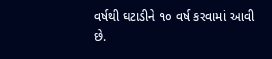વર્ષથી ઘટાડીને ૧૦ વર્ષ કરવામાં આવી છે.